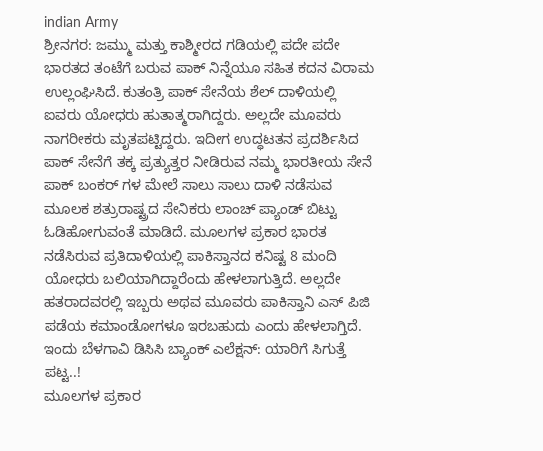indian Army
ಶ್ರೀನಗರ: ಜಮ್ಮು ಮತ್ತು ಕಾಶ್ಮೀರದ ಗಡಿಯಲ್ಲಿ ಪದೇ ಪದೇ ಭಾರತದ ತಂಟೆಗೆ ಬರುವ ಪಾಕ್ ನಿನ್ನೆಯೂ ಸಹಿತ ಕದನ ವಿರಾಮ ಉಲ್ಲಂಘಿಸಿದೆ. ಕುತಂತ್ರಿ ಪಾಕ್ ಸೇನೆಯ ಶೆಲ್ ದಾಳಿಯಲ್ಲಿ ಐವರು ಯೋಧರು ಹುತಾತ್ಮರಾಗಿದ್ದರು. ಅಲ್ಲದೇ ಮೂವರು ನಾಗರೀಕರು ಮೃತಪಟ್ಟಿದ್ದರು. ಇದೀಗ ಉದ್ಧಟತನ ಪ್ರದರ್ಶಿಸಿದ ಪಾಕ್ ಸೇನೆಗೆ ತಕ್ಕ ಪ್ರತ್ಯುತ್ತರ ನೀಡಿರುವ ನಮ್ಮ ಭಾರತೀಯ ಸೇನೆ ಪಾಕ್ ಬಂಕರ್ ಗಳ ಮೇಲೆ ಸಾಲು ಸಾಲು ದಾಳಿ ನಡೆಸುವ ಮೂಲಕ ಶತ್ರುರಾಷ್ಟ್ರದ ಸೇನಿಕರು ಲಾಂಚ್ ಪ್ಯಾಂಡ್ ಬಿಟ್ಟು ಓಡಿಹೋಗುವಂತೆ ಮಾಡಿದೆ. ಮೂಲಗಳ ಪ್ರಕಾರ ಭಾರತ ನಡೆಸಿರುವ ಪ್ರತಿದಾಳಿಯಲ್ಲಿ ಪಾಕಿಸ್ತಾನದ ಕನಿಷ್ಟ 8 ಮಂದಿ ಯೋಧರು ಬಲಿಯಾಗಿದ್ದಾರೆಂದು ಹೇಳಲಾಗುತ್ತಿದೆ. ಅಲ್ಲದೇ ಹತರಾದವರಲ್ಲಿ ಇಬ್ಬರು ಅಥವ ಮೂವರು ಪಾಕಿಸ್ತಾನಿ ಎಸ್ ಪಿಜಿ ಪಡೆಯ ಕಮಾಂಡೋಗಳೂ ಇರಬಹುದು ಎಂದು ಹೇಳಲಾಗ್ತಿದೆ.
ಇಂದು ಬೆಳಗಾವಿ ಡಿಸಿಸಿ ಬ್ಯಾಂಕ್ ಎಲೆಕ್ಷನ್: ಯಾರಿಗೆ ಸಿಗುತ್ತೆ ಪಟ್ಟ..!
ಮೂಲಗಳ ಪ್ರಕಾರ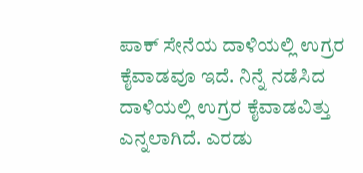ಪಾಕ್ ಸೇನೆಯ ದಾಳಿಯಲ್ಲಿ ಉಗ್ರರ ಕೈವಾಡವೂ ಇದೆ. ನಿನ್ನೆ ನಡೆಸಿದ ದಾಳಿಯಲ್ಲಿ ಉಗ್ರರ ಕೈವಾಡವಿತ್ತು ಎನ್ನಲಾಗಿದೆ. ಎರಡು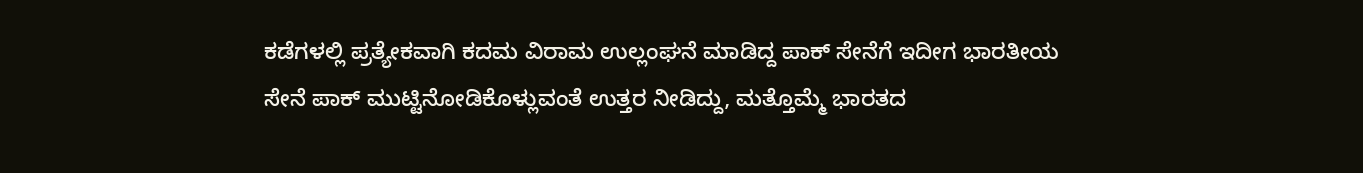ಕಡೆಗಳಲ್ಲಿ ಪ್ರತ್ಯೇಕವಾಗಿ ಕದಮ ವಿರಾಮ ಉಲ್ಲಂಘನೆ ಮಾಡಿದ್ದ ಪಾಕ್ ಸೇನೆಗೆ ಇದೀಗ ಭಾರತೀಯ ಸೇನೆ ಪಾಕ್ ಮುಟ್ಟಿನೋಡಿಕೊಳ್ಲುವಂತೆ ಉತ್ತರ ನೀಡಿದ್ದು, ಮತ್ತೊಮ್ಮೆ ಭಾರತದ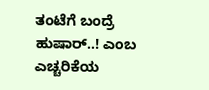ತಂಟೆಗೆ ಬಂದ್ರೆ ಹುಷಾರ್..! ಎಂಬ ಎಚ್ಚರಿಕೆಯ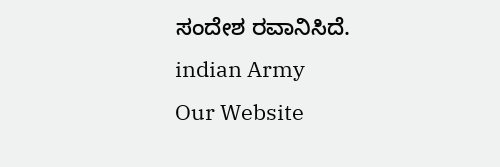ಸಂದೇಶ ರವಾನಿಸಿದೆ.
indian Army
Our Website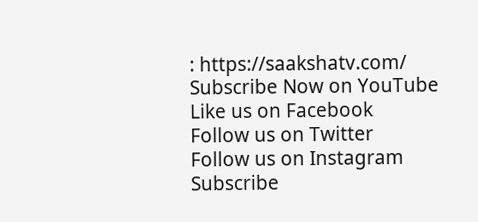: https://saakshatv.com/
Subscribe Now on YouTube
Like us on Facebook
Follow us on Twitter
Follow us on Instagram
Subscribe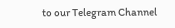to our Telegram Channel